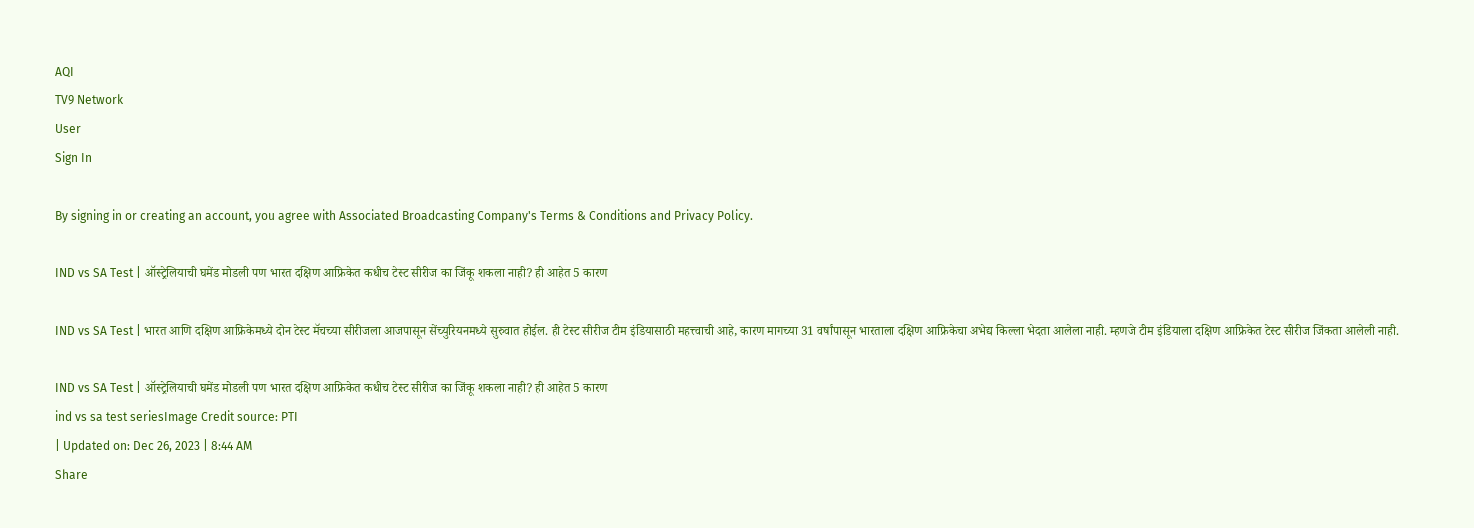AQI
TV9 Network
User
Sign In

By signing in or creating an account, you agree with Associated Broadcasting Company's Terms & Conditions and Privacy Policy.

IND vs SA Test | ऑस्ट्रेलियाची घमेंड मोडली पण भारत दक्षिण आफ्रिकेत कधीच टेस्ट सीरीज का जिंकू शकला नाही? ही आहेत 5 कारण

IND vs SA Test | भारत आणि दक्षिण आफ्रिकेमध्ये दोन टेस्ट मॅचच्या सीरीजला आजपासून सेंच्युरियनमध्ये सुरुवात होईल. ही टेस्ट सीरीज टीम इंडियासाठी महत्त्वाची आहे, कारण मागच्या 31 वर्षांपासून भारताला दक्षिण आफ्रिकेचा अभेद्य किल्ला भेदता आलेला नाही. म्हणजे टीम इंडियाला दक्षिण आफ्रिकेत टेस्ट सीरीज जिंकता आलेली नाही.

IND vs SA Test | ऑस्ट्रेलियाची घमेंड मोडली पण भारत दक्षिण आफ्रिकेत कधीच टेस्ट सीरीज का जिंकू शकला नाही? ही आहेत 5 कारण
ind vs sa test seriesImage Credit source: PTI
| Updated on: Dec 26, 2023 | 8:44 AM
Share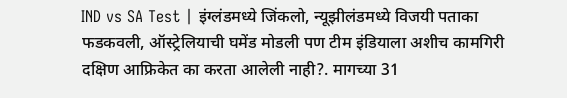IND vs SA Test | इंग्लंडमध्ये जिंकलो, न्यूझीलंडमध्ये विजयी पताका फडकवली, ऑस्ट्रेलियाची घमेंड मोडली पण टीम इंडियाला अशीच कामगिरी दक्षिण आफ्रिकेत का करता आलेली नाही?. मागच्या 31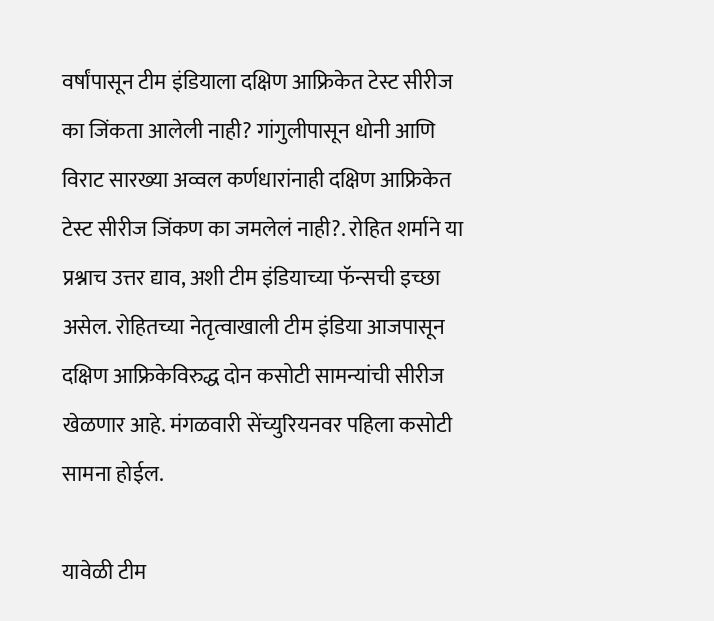वर्षांपासून टीम इंडियाला दक्षिण आफ्रिकेत टेस्ट सीरीज का जिंकता आलेली नाही? गांगुलीपासून धोनी आणि विराट सारख्या अव्वल कर्णधारांनाही दक्षिण आफ्रिकेत टेस्ट सीरीज जिंकण का जमलेलं नाही?. रोहित शर्माने या प्रश्नाच उत्तर द्याव, अशी टीम इंडियाच्या फॅन्सची इच्छा असेल. रोहितच्या नेतृत्वाखाली टीम इंडिया आजपासून दक्षिण आफ्रिकेविरुद्ध दोन कसोटी सामन्यांची सीरीज खेळणार आहे. मंगळवारी सेंच्युरियनवर पहिला कसोटी सामना होईल.

यावेळी टीम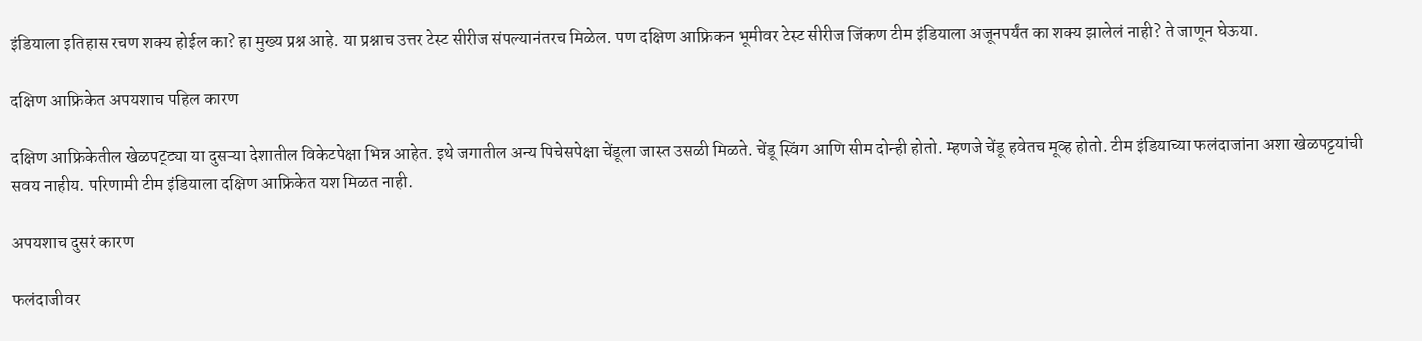इंडियाला इतिहास रचण शक्य होईल का? हा मुख्य प्रश्न आहे. या प्रश्नाच उत्तर टेस्ट सीरीज संपल्यानंतरच मिळेल. पण दक्षिण आफ्रिकन भूमीवर टेस्ट सीरीज जिंकण टीम इंडियाला अजूनपर्यंत का शक्य झालेलं नाही? ते जाणून घेऊया.

दक्षिण आफ्रिकेत अपयशाच पहिल कारण

दक्षिण आफ्रिकेतील खेळपट्ट्या या दुसऱ्या देशातील विकेटपेक्षा भिन्न आहेत. इथे जगातील अन्य पिचेसपेक्षा चेंडूला जास्त उसळी मिळते. चेंडू स्विंग आणि सीम दोन्ही होतो. म्हणजे चेंडू हवेतच मूव्ह होतो. टीम इंडियाच्या फलंदाजांना अशा खेळपट्टयांची सवय नाहीय. परिणामी टीम इंडियाला दक्षिण आफ्रिकेत यश मिळत नाही.

अपयशाच दुसरं कारण

फलंदाजीवर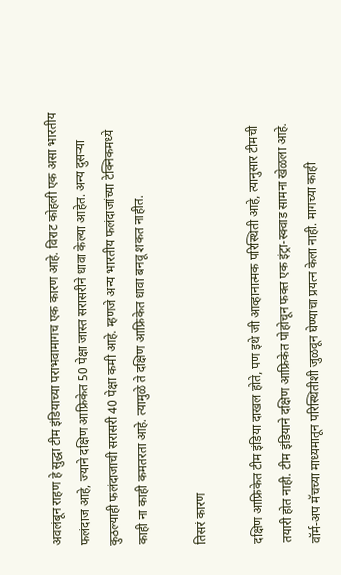अवलंबून राहण हे सुद्धा टीम इंडियाच्या पराभवामागच एक कारण आहे. विराट कोहली एक असा भारतीय फलंदाज आहे, ज्याने दक्षिण आफ्रिकेत 50 पेक्षा जास्त सरासरीने धावा केल्या आहेत. अन्य दुसऱ्या कुठल्याही फलंदाजाची सरासरी 40 पेक्षा कमी आहे. म्हणजे अन्य भारतीय फलंदाजांच्या टेक्निकमध्ये काही ना काही कमतरता आहे. त्यामुळे ते दक्षिण आफ्रिकेत धावा बनवू शकत नाहीत.

तिसरं कारण

दक्षिण आफ्रिकेत टीम इंडिया दाखल होते, पण इथे जी आव्हानात्मक परिस्थिती आहे, त्यानुसार टीमची तयारी होत नाही. टीम इंडियाने दक्षिण आफ्रिकेत पोहोचून फक्त एक इंट्रा-स्क्वाड सामना खेळला आहे. वॉर्म-अप मॅचच्या माध्यमातून परिस्थितीशी जुळवून घेण्याचा प्रयत्न केला नाही. मागच्या काही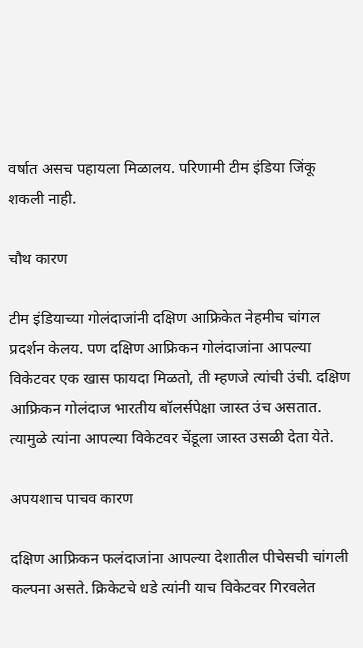वर्षात असच पहायला मिळालय. परिणामी टीम इंडिया जिंकू शकली नाही.

चौथ कारण

टीम इंडियाच्या गोलंदाजांनी दक्षिण आफ्रिकेत नेहमीच चांगल प्रदर्शन केलय. पण दक्षिण आफ्रिकन गोलंदाजांना आपल्या विकेटवर एक खास फायदा मिळतो, ती म्हणजे त्यांची उंची. दक्षिण आफ्रिकन गोलंदाज भारतीय बॉलर्सपेक्षा जास्त उंच असतात. त्यामुळे त्यांना आपल्या विकेटवर चेंडूला जास्त उसळी देता येते.

अपयशाच पाचव कारण

दक्षिण आफ्रिकन फलंदाजांना आपल्या देशातील पीचेसची चांगली कल्पना असते. क्रिकेटचे धडे त्यांनी याच विकेटवर गिरवलेत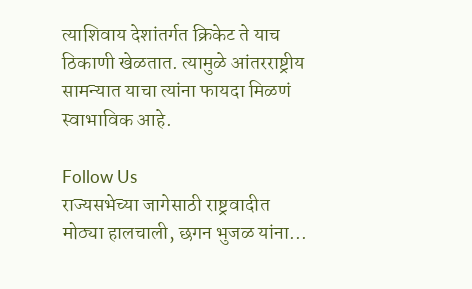त्याशिवाय देशांतर्गत क्रिकेट ते याच ठिकाणी खेळतात. त्यामुळे आंतरराष्ट्रीय सामन्यात याचा त्यांना फायदा मिळणं स्वाभाविक आहे.

Follow Us
राज्यसभेच्या जागेसाठी राष्ट्रवादीत मोठ्या हालचाली, छगन भुजळ यांना...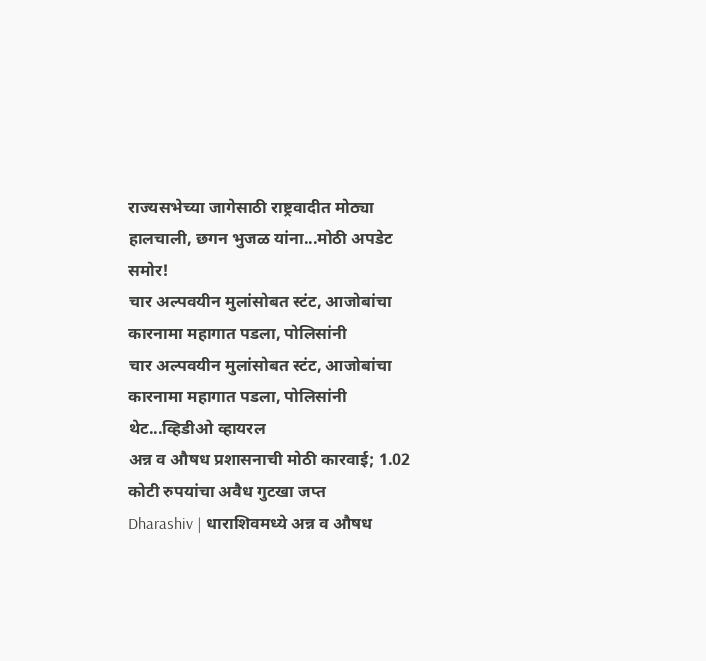राज्यसभेच्या जागेसाठी राष्ट्रवादीत मोठ्या हालचाली, छगन भुजळ यांना...मोठी अपडेट समोर!
चार अल्पवयीन मुलांसोबत स्टंट, आजोबांचा कारनामा महागात पडला, पोलिसांनी
चार अल्पवयीन मुलांसोबत स्टंट, आजोबांचा कारनामा महागात पडला, पोलिसांनी थेट...व्हिडीओ व्हायरल
अन्न व औषध प्रशासनाची मोठी कारवाई; 1.02 कोटी रुपयांचा अवैध गुटखा जप्त
Dharashiv | धाराशिवमध्ये अन्न व औषध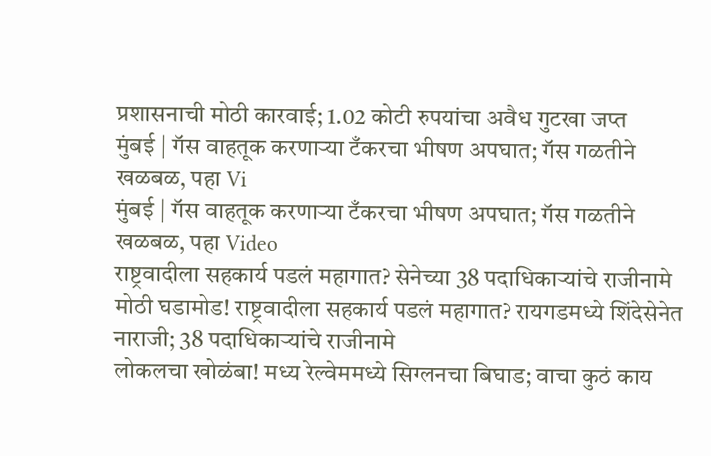प्रशासनाची मोठी कारवाई; 1.02 कोटी रुपयांचा अवैध गुटखा जप्त
मुंबई | गॅस वाहतूक करणाऱ्या टँकरचा भीषण अपघात; गॅस गळतीने खळबळ, पहा Vi
मुंबई | गॅस वाहतूक करणाऱ्या टँकरचा भीषण अपघात; गॅस गळतीने खळबळ, पहा Video
राष्ट्रवादीला सहकार्य पडलं महागात? सेनेच्या 38 पदाधिकाऱ्यांचे राजीनामे
मोठी घडामोड! राष्ट्रवादीला सहकार्य पडलं महागात? रायगडमध्ये शिंदेसेनेत नाराजी; 38 पदाधिकाऱ्यांचे राजीनामे
लोकलचा खोळंबा! मध्य रेल्वेममध्ये सिग्लनचा बिघाड; वाचा कुठं काय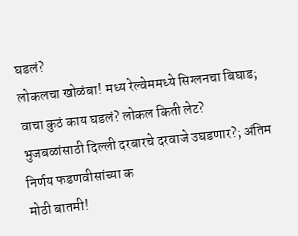घडलं?
लोकलचा खोळंबा! मध्य रेल्वेममध्ये सिग्लनचा बिघाड; वाचा कुठं काय घडलं? लोकल किती लेट?
भुजबळांसाठी दिल्ली दरबारचे दरवाजे उघडणार?; अंतिम निर्णय फडणवीसांच्या क
मोठी बातमी!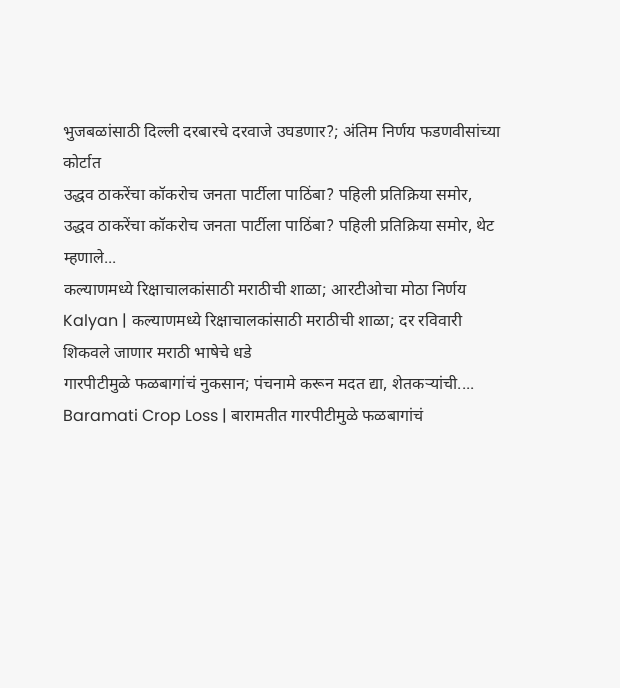भुजबळांसाठी दिल्ली दरबारचे दरवाजे उघडणार?; अंतिम निर्णय फडणवीसांच्या कोर्टात
उद्धव ठाकरेंचा कॉकरोच जनता पार्टीला पाठिंबा? पहिली प्रतिक्रिया समोर,
उद्धव ठाकरेंचा कॉकरोच जनता पार्टीला पाठिंबा? पहिली प्रतिक्रिया समोर, थेट म्हणाले...
कल्याणमध्ये रिक्षाचालकांसाठी मराठीची शाळा; आरटीओचा मोठा निर्णय
Kalyan | कल्याणमध्ये रिक्षाचालकांसाठी मराठीची शाळा; दर रविवारी शिकवले जाणार मराठी भाषेचे धडे
गारपीटीमुळे फळबागांचं नुकसान; पंचनामे करून मदत द्या, शेतकऱ्यांची....
Baramati Crop Loss | बारामतीत गारपीटीमुळे फळबागांचं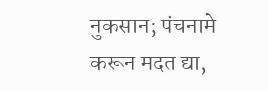नुकसान; पंचनामे करून मदत द्या,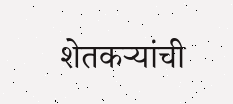शेतकऱ्यांची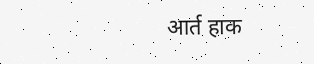आर्त हाक